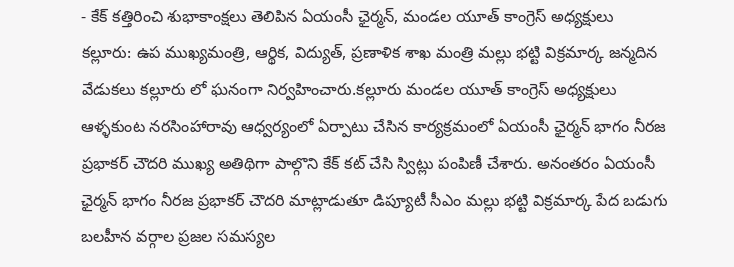- కేక్ కత్తిరించి శుభాకాంక్షలు తెలిపిన ఏయంసీ ఛైర్మన్, మండల యూత్ కాంగ్రెస్ అధ్యక్షులు
కల్లూరు: ఉప ముఖ్యమంత్రి, ఆర్థిక, విద్యుత్, ప్రణాళిక శాఖ మంత్రి మల్లు భట్టి విక్రమార్క జన్మదిన వేడుకలు కల్లూరు లో ఘనంగా నిర్వహించారు.కల్లూరు మండల యూత్ కాంగ్రెస్ అధ్యక్షులు ఆళ్ళకుంట నరసింహారావు ఆధ్వర్యంలో ఏర్పాటు చేసిన కార్యక్రమంలో ఏయంసీ ఛైర్మన్ భాగం నీరజ ప్రభాకర్ చౌదరి ముఖ్య అతిథిగా పాల్గొని కేక్ కట్ చేసి స్విట్లు పంపిణీ చేశారు. అనంతరం ఏయంసీ ఛైర్మన్ భాగం నీరజ ప్రభాకర్ చౌదరి మాట్లాడుతూ డిప్యూటీ సీఎం మల్లు భట్టి విక్రమార్క పేద బడుగు బలహీన వర్గాల ప్రజల సమస్యల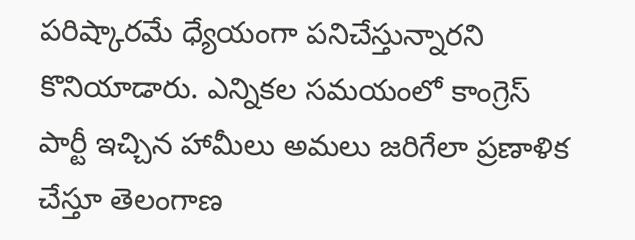పరిష్కారమే ధ్యేయంగా పనిచేస్తున్నారని కొనియాడారు. ఎన్నికల సమయంలో కాంగ్రెస్ పార్టీ ఇచ్చిన హామీలు అమలు జరిగేలా ప్రణాళిక చేస్తూ తెలంగాణ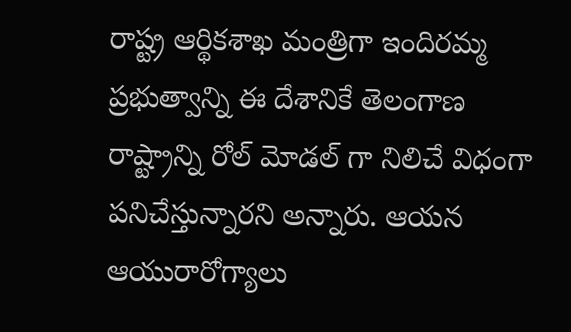రాష్ట్ర ఆర్థికశాఖ మంత్రిగా ఇందిరమ్మ ప్రభుత్వాన్ని ఈ దేశానికే తెలంగాణ రాష్ట్రాన్ని రోల్ మోడల్ గా నిలిచే విధంగా పనిచేస్తున్నారని అన్నారు. ఆయన ఆయురారోగ్యాలు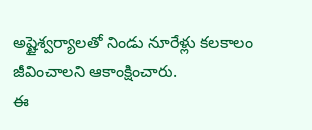అష్టైశ్వర్యాలతో నిండు నూరేళ్లు కలకాలం జీవించాలని ఆకాంక్షించారు.
ఈ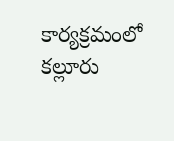కార్యక్రమంలో కల్లూరు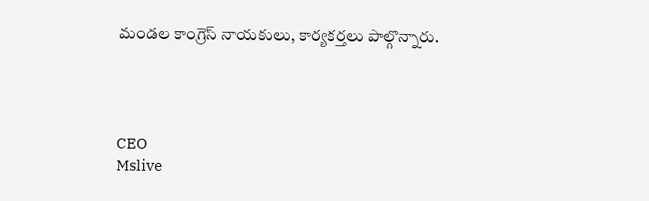మండల కాంగ్రెస్ నాయకులు, కార్యకర్తలు పాల్గొన్నారు.




CEO
Mslive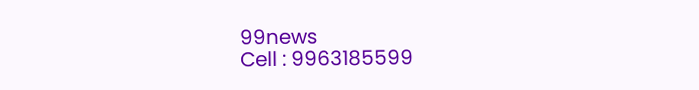99news
Cell : 9963185599